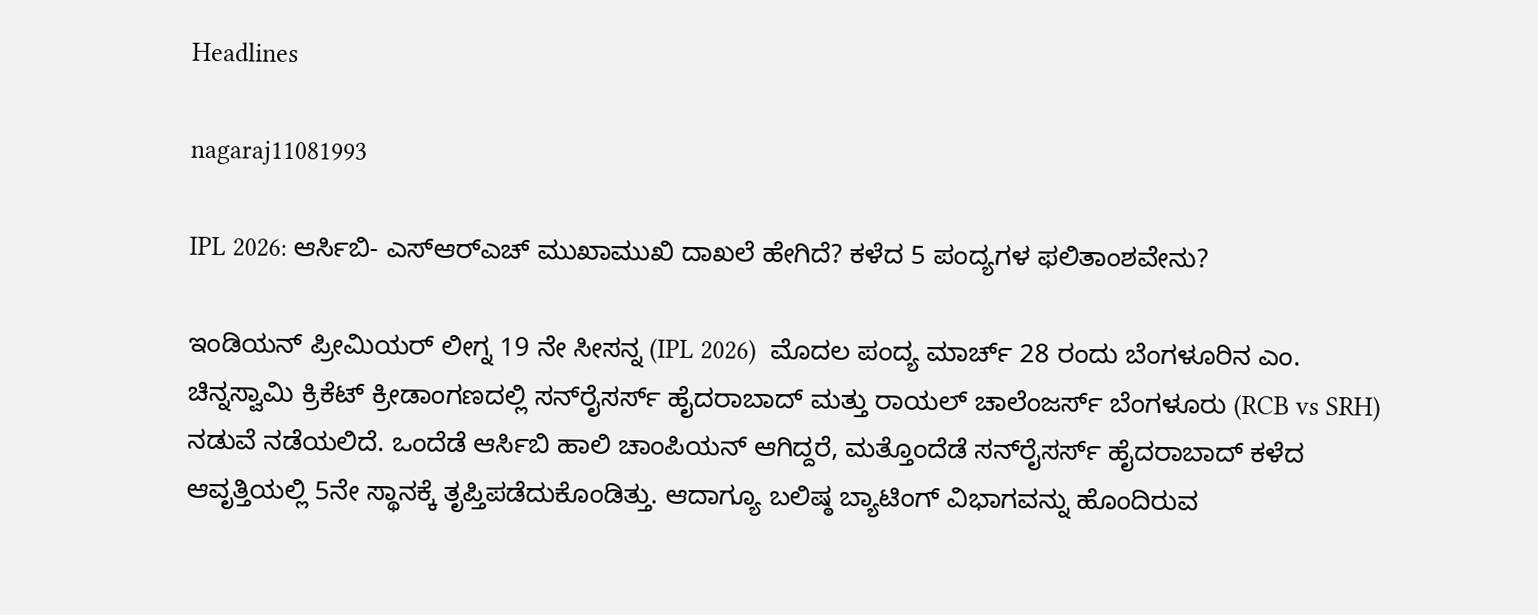Headlines

nagaraj11081993

IPL 2026: ಆರ್ಸಿಬಿ- ಎಸ್‌ಆರ್‌ಎಚ್ ಮುಖಾಮುಖಿ ದಾಖಲೆ ಹೇಗಿದೆ? ಕಳೆದ 5 ಪಂದ್ಯಗಳ ಫಲಿತಾಂಶವೇನು?

ಇಂಡಿಯನ್ ಪ್ರೀಮಿಯರ್ ಲೀಗ್ನ 19 ನೇ ಸೀಸನ್ನ (IPL 2026)  ಮೊದಲ ಪಂದ್ಯ ಮಾರ್ಚ್ 28 ರಂದು ಬೆಂಗಳೂರಿನ ಎಂ. ಚಿನ್ನಸ್ವಾಮಿ ಕ್ರಿಕೆಟ್ ಕ್ರೀಡಾಂಗಣದಲ್ಲಿ ಸನ್‌ರೈಸರ್ಸ್ ಹೈದರಾಬಾದ್ ಮತ್ತು ರಾಯಲ್ ಚಾಲೆಂಜರ್ಸ್ ಬೆಂಗಳೂರು (RCB vs SRH) ನಡುವೆ ನಡೆಯಲಿದೆ. ಒಂದೆಡೆ ಆರ್ಸಿಬಿ ಹಾಲಿ ಚಾಂಪಿಯನ್ ಆಗಿದ್ದರೆ, ಮತ್ತೊಂದೆಡೆ ಸನ್‌ರೈಸರ್ಸ್ ಹೈದರಾಬಾದ್‌ ಕಳೆದ ಆವೃತ್ತಿಯಲ್ಲಿ 5ನೇ ಸ್ಥಾನಕ್ಕೆ ತೃಪ್ತಿಪಡೆದುಕೊಂಡಿತ್ತು. ಆದಾಗ್ಯೂ ಬಲಿಷ್ಠ ಬ್ಯಾಟಿಂಗ್‌ ವಿಭಾಗವನ್ನು ಹೊಂದಿರುವ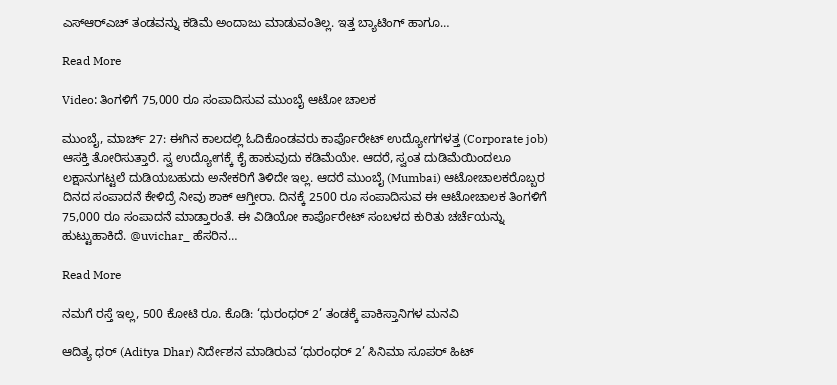ಎಸ್‌ಆರ್‌ಎಚ್ ತಂಡವನ್ನು ಕಡಿಮೆ ಅಂದಾಜು ಮಾಡುವಂತಿಲ್ಲ. ಇತ್ತ ಬ್ಯಾಟಿಂಗ್‌ ಹಾಗೂ…

Read More

Video: ತಿಂಗಳಿಗೆ 75,000 ರೂ ಸಂಪಾದಿಸುವ ಮುಂಬೈ ಆಟೋ ಚಾಲಕ

ಮುಂಬೈ, ಮಾರ್ಚ್ 27: ಈಗಿನ ಕಾಲದಲ್ಲಿ ಓದಿಕೊಂಡವರು ಕಾರ್ಪೊರೇಟ್ ಉದ್ಯೋಗಗಳತ್ತ (Corporate job) ಆಸಕ್ತಿ ತೋರಿಸುತ್ತಾರೆ. ಸ್ವ ಉದ್ಯೋಗಕ್ಕೆ ಕೈ ಹಾಕುವುದು ಕಡಿಮೆಯೇ. ಆದರೆ, ಸ್ವಂತ ದುಡಿಮೆಯಿಂದಲೂ ಲಕ್ಷಾನುಗಟ್ಟಲೆ ದುಡಿಯಬಹುದು ಅನೇಕರಿಗೆ ತಿಳಿದೇ ಇಲ್ಲ. ಆದರೆ ಮುಂಬೈ (Mumbai) ಆಟೋಚಾಲಕರೊಬ್ಬರ ದಿನದ ಸಂಪಾದನೆ ಕೇಳಿದ್ರೆ ನೀವು ಶಾಕ್ ಆಗ್ತೀರಾ. ದಿನಕ್ಕೆ 2500 ರೂ ಸಂಪಾದಿಸುವ ಈ ಆಟೋಚಾಲಕ ತಿಂಗಳಿಗೆ 75,000 ರೂ ಸಂಪಾದನೆ ಮಾಡ್ತಾರಂತೆ. ಈ ವಿಡಿಯೋ ಕಾರ್ಪೊರೇಟ್ ಸಂಬಳದ ಕುರಿತು ಚರ್ಚೆಯನ್ನು ಹುಟ್ಟುಹಾಕಿದೆ. @uvichar_ ಹೆಸರಿನ…

Read More

ನಮಗೆ ರಸ್ತೆ ಇಲ್ಲ, 500 ಕೋಟಿ ರೂ. ಕೊಡಿ: ‘ಧುರಂಧರ್ 2’ ತಂಡಕ್ಕೆ ಪಾಕಿಸ್ತಾನಿಗಳ ಮನವಿ

ಆದಿತ್ಯ ಧರ್ (Aditya Dhar) ನಿರ್ದೇಶನ ಮಾಡಿರುವ ‘ಧುರಂಧರ್ 2’ ಸಿನಿಮಾ ಸೂಪರ್ ಹಿಟ್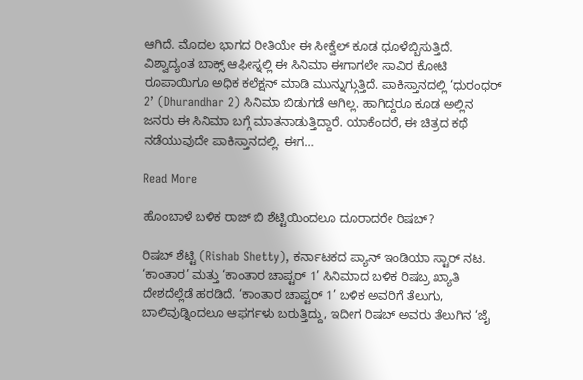ಆಗಿದೆ. ಮೊದಲ ಭಾಗದ ರೀತಿಯೇ ಈ ಸೀಕ್ವೆಲ್ ಕೂಡ ಧೂಳೆಬ್ಬಿಸುತ್ತಿದೆ. ವಿಶ್ವಾದ್ಯಂತ ಬಾಕ್ಸ್ ಆಫೀಸ್ನಲ್ಲಿ ಈ ಸಿನಿಮಾ ಈಗಾಗಲೇ ಸಾವಿರ ಕೋಟಿ ರೂಪಾಯಿಗೂ ಅಧಿಕ ಕಲೆಕ್ಷನ್ ಮಾಡಿ ಮುನ್ನುಗ್ಗುತ್ತಿದೆ. ಪಾಕಿಸ್ತಾನದಲ್ಲಿ ‘ಧುರಂಧರ್ 2’ (Dhurandhar 2) ಸಿನಿಮಾ ಬಿಡುಗಡೆ ಆಗಿಲ್ಲ. ಹಾಗಿದ್ದರೂ ಕೂಡ ಅಲ್ಲಿನ ಜನರು ಈ ಸಿನಿಮಾ ಬಗ್ಗೆ ಮಾತನಾಡುತ್ತಿದ್ದಾರೆ. ಯಾಕೆಂದರೆ, ಈ ಚಿತ್ರದ ಕಥೆ ನಡೆಯುವುದೇ ಪಾಕಿಸ್ತಾನದಲ್ಲಿ. ಈಗ…

Read More

ಹೊಂಬಾಳೆ ಬಳಿಕ ರಾಜ್ ಬಿ ಶೆಟ್ಟಿಯಿಂದಲೂ ದೂರಾದರೇ ರಿಷಬ್?

ರಿಷಬ್ ಶೆಟ್ಟಿ (Rishab Shetty), ಕರ್ನಾಟಕದ ಪ್ಯಾನ್ ಇಂಡಿಯಾ ಸ್ಟಾರ್ ನಟ. ‘ಕಾಂತಾರ’ ಮತ್ತು ‘ಕಾಂತಾರ ಚಾಪ್ಟರ್ 1’ ಸಿನಿಮಾದ ಬಳಿಕ ರಿಷಬ್ರ ಖ್ಯಾತಿ ದೇಶದೆಲ್ಲೆಡೆ ಹರಡಿದೆ. ‘ಕಾಂತಾರ ಚಾಪ್ಟರ್ 1’ ಬಳಿಕ ಅವರಿಗೆ ತೆಲುಗು, ಬಾಲಿವುಡ್ನಿಂದಲೂ ಆಫರ್ಗಳು ಬರುತ್ತಿದ್ದು, ಇದೀಗ ರಿಷಬ್ ಅವರು ತೆಲುಗಿನ ‘ಜೈ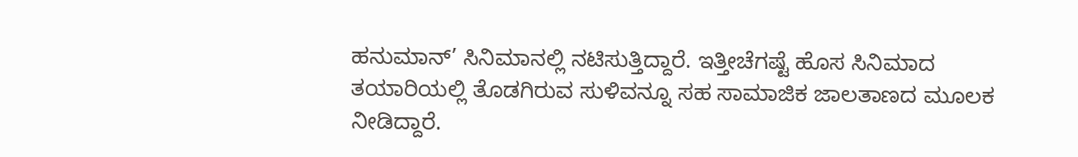ಹನುಮಾನ್’ ಸಿನಿಮಾನಲ್ಲಿ ನಟಿಸುತ್ತಿದ್ದಾರೆ. ಇತ್ತೀಚೆಗಷ್ಟೆ ಹೊಸ ಸಿನಿಮಾದ ತಯಾರಿಯಲ್ಲಿ ತೊಡಗಿರುವ ಸುಳಿವನ್ನೂ ಸಹ ಸಾಮಾಜಿಕ ಜಾಲತಾಣದ ಮೂಲಕ ನೀಡಿದ್ದಾರೆ.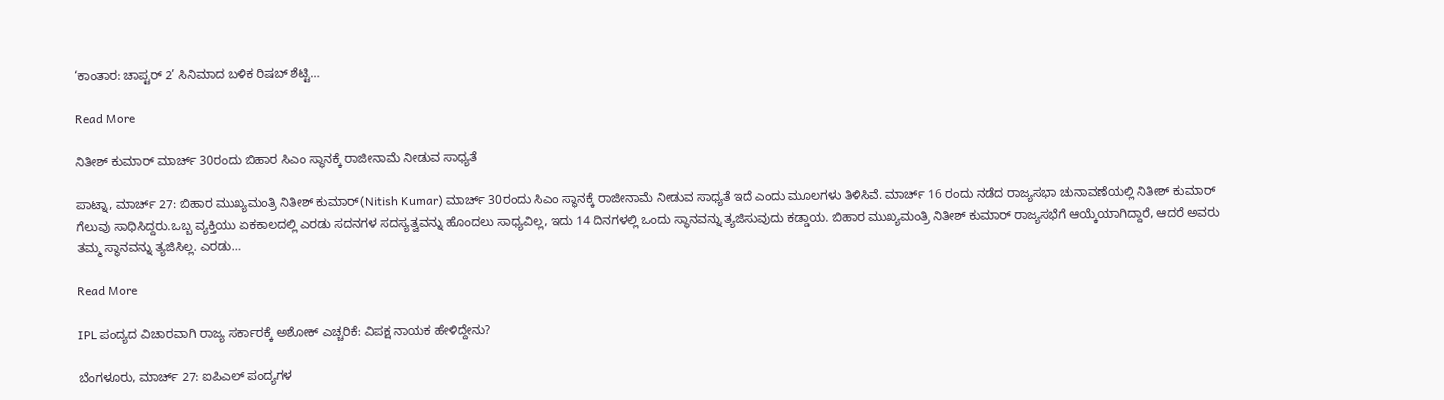‘ಕಾಂತಾರ: ಚಾಪ್ಟರ್ 2’ ಸಿನಿಮಾದ ಬಳಿಕ ರಿಷಬ್ ಶೆಟ್ಟಿ…

Read More

ನಿತೀಶ್ ಕುಮಾರ್ ಮಾರ್ಚ್ 30ರಂದು ಬಿಹಾರ ಸಿಎಂ ಸ್ಥಾನಕ್ಕೆ ರಾಜೀನಾಮೆ ನೀಡುವ ಸಾಧ್ಯತೆ

ಪಾಟ್ನಾ, ಮಾರ್ಚ್ 27: ಬಿಹಾರ ಮುಖ್ಯಮಂತ್ರಿ ನಿತೀಶ್ ಕುಮಾರ್(Nitish Kumar) ಮಾರ್ಚ್ 30ರಂದು ಸಿಎಂ ಸ್ಥಾನಕ್ಕೆ ರಾಜೀನಾಮೆ ನೀಡುವ ಸಾಧ್ಯತೆ ಇದೆ ಎಂದು ಮೂಲಗಳು ತಿಳಿಸಿವೆ. ಮಾರ್ಚ್ 16 ರಂದು ನಡೆದ ರಾಜ್ಯಸಭಾ ಚುನಾವಣೆಯಲ್ಲಿ ನಿತೀಶ್ ಕುಮಾರ್ ಗೆಲುವು ಸಾಧಿಸಿದ್ದರು.ಒಬ್ಬ ವ್ಯಕ್ತಿಯು ಏಕಕಾಲದಲ್ಲಿ ಎರಡು ಸದನಗಳ ಸದಸ್ಯತ್ವವನ್ನು ಹೊಂದಲು ಸಾಧ್ಯವಿಲ್ಲ, ಇದು 14 ದಿನಗಳಲ್ಲಿ ಒಂದು ಸ್ಥಾನವನ್ನು ತ್ಯಜಿಸುವುದು ಕಡ್ಡಾಯ. ಬಿಹಾರ ಮುಖ್ಯಮಂತ್ರಿ ನಿತೀಶ್ ಕುಮಾರ್ ರಾಜ್ಯಸಭೆಗೆ ಆಯ್ಕೆಯಾಗಿದ್ದಾರೆ, ಆದರೆ ಅವರು ತಮ್ಮ ಸ್ಥಾನವನ್ನು ತ್ಯಜಿಸಿಲ್ಲ. ಎರಡು…

Read More

IPL ಪಂದ್ಯದ ವಿಚಾರವಾಗಿ ರಾಜ್ಯ ಸರ್ಕಾರಕ್ಕೆ ಅಶೋಕ್ ಎಚ್ಚರಿಕೆ: ವಿಪಕ್ಷ ನಾಯಕ ಹೇಳಿದ್ದೇನು?

ಬೆಂಗಳೂರು, ಮಾರ್ಚ್ 27: ಐಪಿಎಲ್ ಪಂದ್ಯಗಳ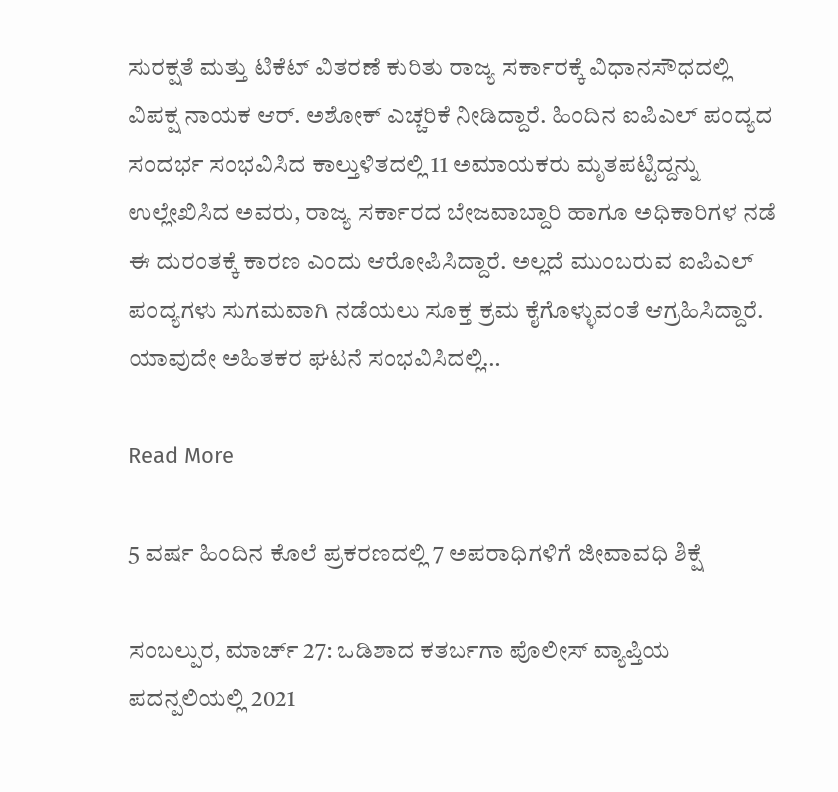ಸುರಕ್ಷತೆ ಮತ್ತು ಟಿಕೆಟ್ ವಿತರಣೆ ಕುರಿತು ರಾಜ್ಯ ಸರ್ಕಾರಕ್ಕೆ ವಿಧಾನಸೌಧದಲ್ಲಿ ವಿಪಕ್ಷ ನಾಯಕ ಆರ್. ಅಶೋಕ್ ಎಚ್ಚರಿಕೆ ನೀಡಿದ್ದಾರೆ. ಹಿಂದಿನ ಐಪಿಎಲ್ ಪಂದ್ಯದ ಸಂದರ್ಭ ಸಂಭವಿಸಿದ ಕಾಲ್ತುಳಿತದಲ್ಲಿ 11 ಅಮಾಯಕರು ಮೃತಪಟ್ಟಿದ್ದನ್ನು ಉಲ್ಲೇಖಿಸಿದ ಅವರು, ರಾಜ್ಯ ಸರ್ಕಾರದ ಬೇಜವಾಬ್ದಾರಿ ಹಾಗೂ ಅಧಿಕಾರಿಗಳ ನಡೆ ಈ ದುರಂತಕ್ಕೆ ಕಾರಣ ಎಂದು ಆರೋಪಿಸಿದ್ದಾರೆ. ಅಲ್ಲದೆ ಮುಂಬರುವ ಐಪಿಎಲ್ ಪಂದ್ಯಗಳು ಸುಗಮವಾಗಿ ನಡೆಯಲು ಸೂಕ್ತ ಕ್ರಮ ಕೈಗೊಳ್ಳುವಂತೆ ಆಗ್ರಹಿಸಿದ್ದಾರೆ. ಯಾವುದೇ ಅಹಿತಕರ ಘಟನೆ ಸಂಭವಿಸಿದಲ್ಲಿ…

Read More

5 ವರ್ಷ ಹಿಂದಿನ ಕೊಲೆ ಪ್ರಕರಣದಲ್ಲಿ 7 ಅಪರಾಧಿಗಳಿಗೆ ಜೀವಾವಧಿ ಶಿಕ್ಷೆ

ಸಂಬಲ್ಪುರ, ಮಾರ್ಚ್ 27: ಒಡಿಶಾದ ಕತರ್ಬಗಾ ಪೊಲೀಸ್ ವ್ಯಾಪ್ತಿಯ ಪದನ್ಪಲಿಯಲ್ಲಿ 2021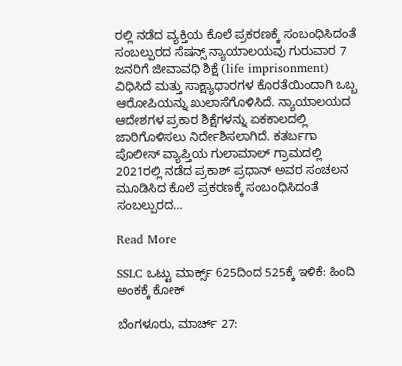ರಲ್ಲಿ ನಡೆದ ವ್ಯಕ್ತಿಯ ಕೊಲೆ ಪ್ರಕರಣಕ್ಕೆ ಸಂಬಂಧಿಸಿದಂತೆ ಸಂಬಲ್ಪುರದ ಸೆಷನ್ಸ್ ನ್ಯಾಯಾಲಯವು ಗುರುವಾರ 7 ಜನರಿಗೆ ಜೀವಾವಧಿ ಶಿಕ್ಷೆ (life imprisonment) ವಿಧಿಸಿದೆ ಮತ್ತು ಸಾಕ್ಷ್ಯಾಧಾರಗಳ ಕೊರತೆಯಿಂದಾಗಿ ಒಬ್ಬ ಆರೋಪಿಯನ್ನು ಖುಲಾಸೆಗೊಳಿಸಿದೆ. ನ್ಯಾಯಾಲಯದ ಆದೇಶಗಳ ಪ್ರಕಾರ ಶಿಕ್ಷೆಗಳನ್ನು ಏಕಕಾಲದಲ್ಲಿ ಜಾರಿಗೊಳಿಸಲು ನಿರ್ದೇಶಿಸಲಾಗಿದೆ. ಕತರ್ಬಗಾ ಪೊಲೀಸ್ ವ್ಯಾಪ್ತಿಯ ಗುಲಾಮಾಲ್ ಗ್ರಾಮದಲ್ಲಿ 2021ರಲ್ಲಿ ನಡೆದ ಪ್ರಕಾಶ್ ಪ್ರಧಾನ್ ಅವರ ಸಂಚಲನ ಮೂಡಿಸಿದ ಕೊಲೆ ಪ್ರಕರಣಕ್ಕೆ ಸಂಬಂಧಿಸಿದಂತೆ ಸಂಬಲ್ಪುರದ…

Read More

SSLC ಒಟ್ಟು ಮಾರ್ಕ್ಸ್ 625ದಿಂದ 525ಕ್ಕೆ ಇಳಿಕೆ: ಹಿಂದಿ ಅಂಕಕ್ಕೆ ಕೋಕ್

ಬೆಂಗಳೂರು, ಮಾರ್ಚ್ 27: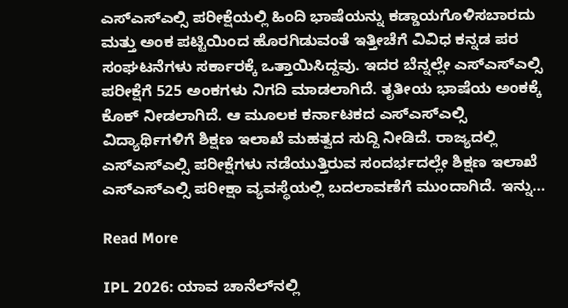ಎಸ್ಎಸ್ಎಲ್ಸಿ ಪರೀಕ್ಷೆಯಲ್ಲಿ ಹಿಂದಿ ಭಾಷೆಯನ್ನು ಕಡ್ಡಾಯಗೊಳಿಸಬಾರದು ಮತ್ತು ಅಂಕ ಪಟ್ಟಿಯಿಂದ ಹೊರಗಿಡುವಂತೆ ಇತ್ತೀಚೆಗೆ ವಿವಿಧ ಕನ್ನಡ ಪರ ಸಂಘಟನೆಗಳು ಸರ್ಕಾರಕ್ಕೆ ಒತ್ತಾಯಿಸಿದ್ದವು. ಇದರ ಬೆನ್ನಲ್ಲೇ ಎಸ್ಎಸ್ಎಲ್ಸಿ ಪರೀಕ್ಷೆಗೆ 525 ಅಂಕಗಳು ನಿಗದಿ ಮಾಡಲಾಗಿದೆ. ತೃತೀಯ ಭಾಷೆಯ ಅಂಕಕ್ಕೆ ಕೊಕ್ ನೀಡಲಾಗಿದೆ. ಆ ಮೂಲಕ ಕರ್ನಾಟಕದ ಎಸ್ಎಸ್ಎಲ್ಸಿ ವಿದ್ಯಾರ್ಥಿಗಳಿಗೆ ಶಿಕ್ಷಣ ಇಲಾಖೆ ಮಹತ್ವದ ಸುದ್ದಿ ನೀಡಿದೆ. ರಾಜ್ಯದಲ್ಲಿ ಎಸ್ಎಸ್ಎಲ್ಸಿ ಪರೀಕ್ಷೆಗಳು ನಡೆಯುತ್ತಿರುವ ಸಂದರ್ಭದಲ್ಲೇ ಶಿಕ್ಷಣ ಇಲಾಖೆ ಎಸ್ಎಸ್ಎಲ್ಸಿ ಪರೀಕ್ಷಾ ವ್ಯವಸ್ಥೆಯಲ್ಲಿ ಬದಲಾವಣೆಗೆ ಮುಂದಾಗಿದೆ. ಇನ್ನು…

Read More

IPL 2026: ಯಾವ ಚಾನೆಲ್‌ನಲ್ಲಿ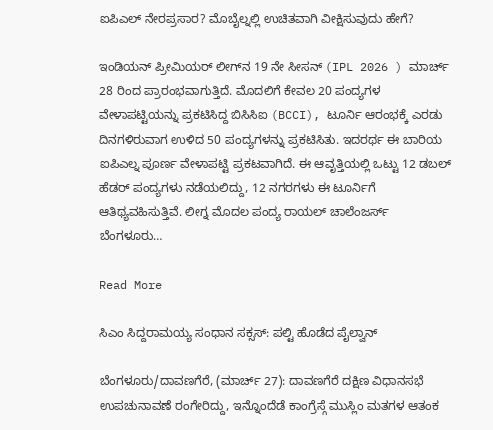ಐಪಿಎಲ್ ನೇರಪ್ರಸಾರ? ಮೊಬೈಲ್ನಲ್ಲಿ ಉಚಿತವಾಗಿ ವೀಕ್ಷಿಸುವುದು ಹೇಗೆ?

ಇಂಡಿಯನ್ ಪ್ರೀಮಿಯರ್ ಲೀಗ್‌ನ 19 ನೇ ಸೀಸನ್ (IPL 2026 ) ಮಾರ್ಚ್ 28 ರಿಂದ ಪ್ರಾರಂಭವಾಗುತ್ತಿದೆ. ಮೊದಲಿಗೆ ಕೇವಲ 20 ಪಂದ್ಯಗಳ ವೇಳಾಪಟ್ಟಿಯನ್ನು ಪ್ರಕಟಿಸಿದ್ದ ಬಿಸಿಸಿಐ (BCCI), ಟೂರ್ನಿ ಆರಂಭಕ್ಕೆ ಎರಡು ದಿನಗಳಿರುವಾಗ ಉಳಿದ 50 ಪಂದ್ಯಗಳನ್ನು ಪ್ರಕಟಿಸಿತು. ಇದರರ್ಥ ಈ ಬಾರಿಯ ಐಪಿಎಲ್ನ ಪೂರ್ಣ ವೇಳಾಪಟ್ಟಿ ಪ್ರಕಟವಾಗಿದೆ. ಈ ಆವೃತ್ತಿಯಲ್ಲಿ ಒಟ್ಟು 12 ಡಬಲ್ ಹೆಡರ್ ಪಂದ್ಯಗಳು ನಡೆಯಲಿದ್ದು, 12 ನಗರಗಳು ಈ ಟೂರ್ನಿಗೆ ಆತಿಥ್ಯವಹಿಸುತ್ತಿವೆ. ಲೀಗ್ನ ಮೊದಲ ಪಂದ್ಯ ರಾಯಲ್ ಚಾಲೆಂಜರ್ಸ್ ಬೆಂಗಳೂರು…

Read More

ಸಿಎಂ ಸಿದ್ದರಾಮಯ್ಯ ಸಂಧಾನ ಸಕ್ಸಸ್: ಪಲ್ಟಿ ಹೊಡೆದ ಪೈಲ್ವಾನ್

ಬೆಂಗಳೂರು/ದಾವಣಗೆರೆ, (ಮಾರ್ಚ್ 27): ದಾವಣಗೆರೆ ದಕ್ಷಿಣ ವಿಧಾನಸಭೆ ಉಪಚುನಾವಣೆ ರಂಗೇರಿದ್ದು, ಇನ್ನೊಂದೆಡೆ ಕಾಂಗ್ರೆಸ್ಗೆ ಮುಸ್ಲಿಂ ಮತಗಳ ಆತಂಕ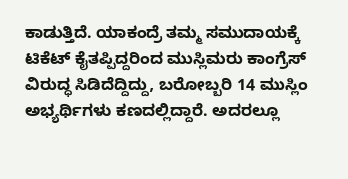ಕಾಡುತ್ತಿದೆ. ಯಾಕಂದ್ರೆ ತಮ್ಮ ಸಮುದಾಯಕ್ಕೆ ಟಿಕೆಟ್ ಕೈತಪ್ಪಿದ್ದರಿಂದ ಮುಸ್ಲಿಮರು ಕಾಂಗ್ರೆಸ್ ವಿರುದ್ಧ ಸಿಡಿದೆದ್ದಿದ್ದು, ಬರೋಬ್ಬರಿ 14 ಮುಸ್ಲಿಂ ಅಭ್ಯರ್ಥಿಗಳು ಕಣದಲ್ಲಿದ್ದಾರೆ. ಅದರಲ್ಲೂ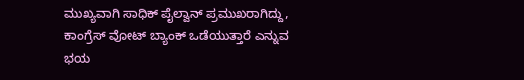ಮುಖ್ಯವಾಗಿ ಸಾಧಿಕ್ ಪೈಲ್ವಾನ್ ಪ್ರಮುಖರಾಗಿದ್ದು, ಕಾಂಗ್ರೆಸ್ ವೋಟ್ ಬ್ಯಾಂಕ್ ಒಡೆಯುತ್ತಾರೆ ಎನ್ನುವ ಭಯ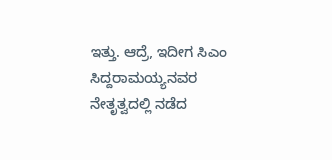ಇತ್ತು. ಆದ್ರೆ, ಇದೀಗ ಸಿಎಂ ಸಿದ್ದರಾಮಯ್ಯನವರ ನೇತೃತ್ವದಲ್ಲಿ ನಡೆದ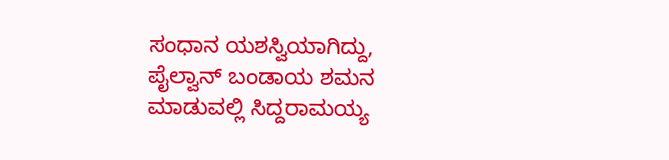ಸಂಧಾನ ಯಶಸ್ವಿಯಾಗಿದ್ದು, ಪೈಲ್ವಾನ್ ಬಂಡಾಯ ಶಮನ ಮಾಡುವಲ್ಲಿ ಸಿದ್ದರಾಮಯ್ಯ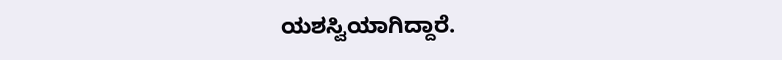ಯಶಸ್ವಿಯಾಗಿದ್ದಾರೆ.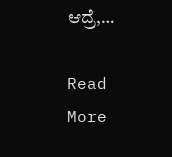ಆದ್ರೆ,…

Read More